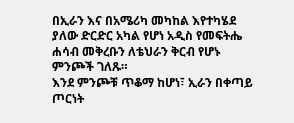በኢራን እና በአሜሪካ መካከል እየተካሄደ ያለው ድርድር አካል የሆነ አዲስ የመፍትሔ ሐሳብ መቅረቡን ለቴህራን ቅርብ የሆኑ ምንጮች ገለጹ።
እንደ ምንጮቹ ጥቆማ ከሆነ፣ ኢራን በቀጣይ ጦርነት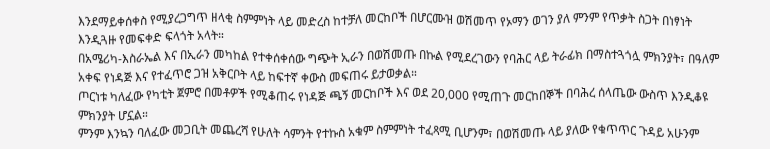እንደማይቀሰቀስ የሚያረጋግጥ ዘላቂ ስምምነት ላይ መድረስ ከተቻለ መርከቦች በሆርሙዝ ወሽመጥ የኦማን ወገን ያለ ምንም የጥቃት ስጋት በነፃነት እንዲጓዙ የመፍቀድ ፍላጎት አላት።
በአሜሪካ-እስራኤል እና በኢራን መካከል የተቀሰቀሰው ግጭት ኢራን በወሽመጡ በኩል የሚደረገውን የባሕር ላይ ትራፊክ በማስተጓጎሏ ምክንያት፣ በዓለም አቀፍ የነዳጅ እና የተፈጥሮ ጋዝ አቅርቦት ላይ ከፍተኛ ቀውስ መፍጠሩ ይታወቃል።
ጦርነቱ ካለፈው የካቲት ጀምሮ በመቶዎች የሚቆጠሩ የነዳጅ ጫኝ መርከቦች እና ወደ 20,000 የሚጠጉ መርከበኞች በባሕረ ሰላጤው ውስጥ እንዲቆዩ ምክንያት ሆኗል።
ምንም እንኳን ባለፈው መጋቢት መጨረሻ የሁለት ሳምንት የተኩስ አቁም ስምምነት ተፈጻሚ ቢሆንም፣ በወሽመጡ ላይ ያለው የቁጥጥር ጉዳይ አሁንም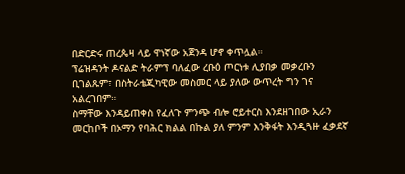በድርድሩ ጠረጴዛ ላይ ዋነኛው አጀንዳ ሆኖ ቀጥሏል።
ፕሬዝዳንት ዶናልድ ትራምፕ ባለፈው ረቡዕ ጦርነቱ ሊያበቃ መቃረቡን ቢገልጹም፣ በስትራቴጂካዊው መስመር ላይ ያለው ውጥረት ግን ገና አልረገበም።
ስማቸው እንዳይጠቀስ የፈለጉ ምንጭ ብሎ ሮይተርስ እንደዘገበው ኢራን መርከቦች በኦማን የባሕር ክልል በኩል ያለ ምንም እንቅፋት እንዲጓዙ ፈቃደኛ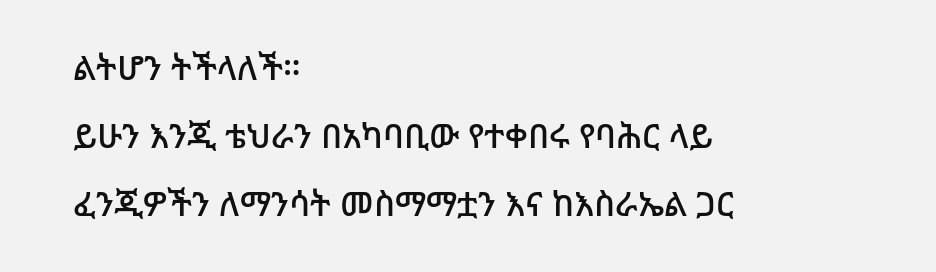ልትሆን ትችላለች።
ይሁን እንጂ ቴህራን በአካባቢው የተቀበሩ የባሕር ላይ ፈንጂዎችን ለማንሳት መስማማቷን እና ከእስራኤል ጋር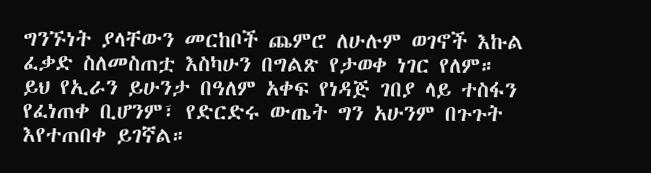ግንኙነት ያላቸውን መርከቦች ጨምሮ ለሁሉም ወገኖች እኩል ፈቃድ ስለመስጠቷ እስካሁን በግልጽ የታወቀ ነገር የለም።
ይህ የኢራን ይሁንታ በዓለም አቀፍ የነዳጅ ገበያ ላይ ተስፋን የፈነጠቀ ቢሆንም፣ የድርድሩ ውጤት ግን አሁንም በጉጉት እየተጠበቀ ይገኛል።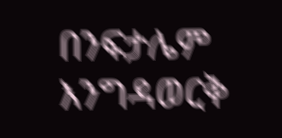በንፍታሌም እንግዳወርቅ